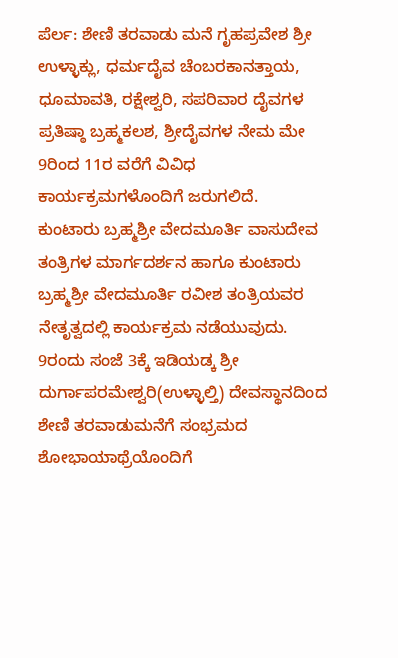ಪೆರ್ಲ: ಶೇಣಿ ತರವಾಡು ಮನೆ ಗೃಹಪ್ರವೇಶ ಶ್ರೀ ಉಳ್ಳಾಕ್ಲು, ಧರ್ಮದೈವ ಚೆಂಬರಕಾನತ್ತಾಯ, ಧೂಮಾವತಿ, ರಕ್ಷೇಶ್ವರಿ, ಸಪರಿವಾರ ದೈವಗಳ ಪ್ರತಿಷ್ಠಾ ಬ್ರಹ್ಮಕಲಶ, ಶ್ರೀದೈವಗಳ ನೇಮ ಮೇ 9ರಿಂದ 11ರ ವರೆಗೆ ವಿವಿಧ ಕಾರ್ಯಕ್ರಮಗಳೊಂದಿಗೆ ಜರುಗಲಿದೆ.
ಕುಂಟಾರು ಬ್ರಹ್ಮಶ್ರೀ ವೇದಮೂರ್ತಿ ವಾಸುದೇವ ತಂತ್ರಿಗಳ ಮಾರ್ಗದರ್ಶನ ಹಾಗೂ ಕುಂಟಾರು ಬ್ರಹ್ಮಶ್ರೀ ವೇದಮೂರ್ತಿ ರವೀಶ ತಂತ್ರಿಯವರ ನೇತೃತ್ವದಲ್ಲಿ ಕಾರ್ಯಕ್ರಮ ನಡೆಯುವುದು.
9ರಂದು ಸಂಜೆ 3ಕ್ಕೆ ಇಡಿಯಡ್ಕ ಶ್ರೀ ದುರ್ಗಾಪರಮೇಶ್ವರಿ(ಉಳ್ಳಾಲ್ತಿ) ದೇವಸ್ಥಾನದಿಂದ ಶೇಣಿ ತರವಾಡುಮನೆಗೆ ಸಂಭ್ರಮದ ಶೋಭಾಯಾಥ್ರೆಯೊಂದಿಗೆ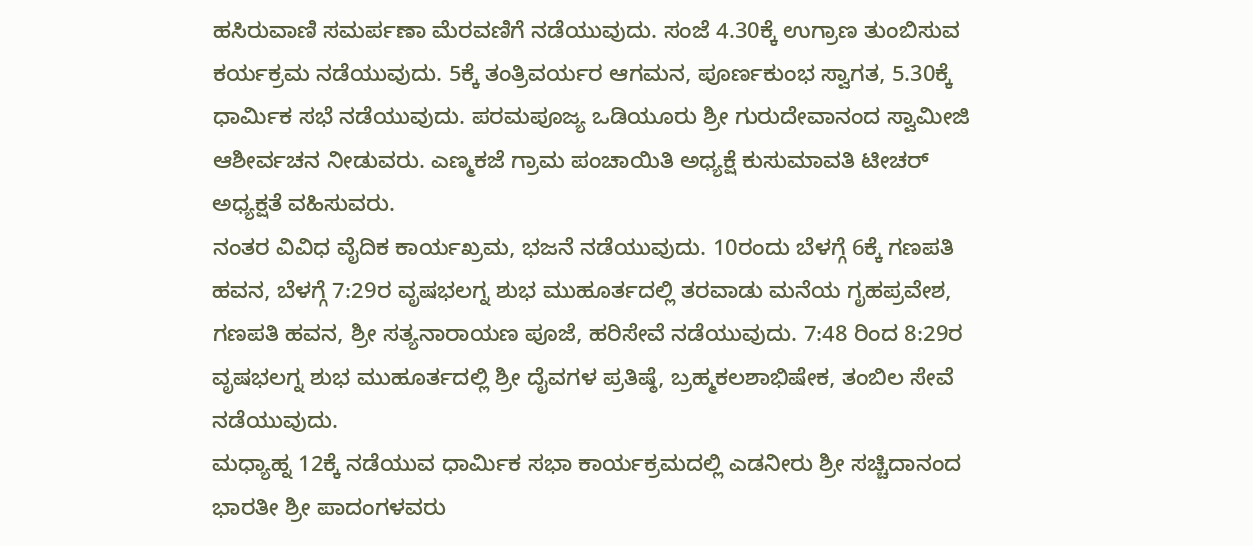ಹಸಿರುವಾಣಿ ಸಮರ್ಪಣಾ ಮೆರವಣಿಗೆ ನಡೆಯುವುದು. ಸಂಜೆ 4.30ಕ್ಕೆ ಉಗ್ರಾಣ ತುಂಬಿಸುವ ಕರ್ಯಕ್ರಮ ನಡೆಯುವುದು. 5ಕ್ಕೆ ತಂತ್ರಿವರ್ಯರ ಆಗಮನ, ಪೂರ್ಣಕುಂಭ ಸ್ವಾಗತ, 5.30ಕ್ಕೆ ಧಾರ್ಮಿಕ ಸಭೆ ನಡೆಯುವುದು. ಪರಮಪೂಜ್ಯ ಒಡಿಯೂರು ಶ್ರೀ ಗುರುದೇವಾನಂದ ಸ್ವಾಮೀಜಿ ಆಶೀರ್ವಚನ ನೀಡುವರು. ಎಣ್ಮಕಜೆ ಗ್ರಾಮ ಪಂಚಾಯಿತಿ ಅಧ್ಯಕ್ಷೆ ಕುಸುಮಾವತಿ ಟೀಚರ್ ಅಧ್ಯಕ್ಷತೆ ವಹಿಸುವರು.
ನಂತರ ವಿವಿಧ ವೈದಿಕ ಕಾರ್ಯಖ್ರಮ, ಭಜನೆ ನಡೆಯುವುದು. 10ರಂದು ಬೆಳಗ್ಗೆ 6ಕ್ಕೆ ಗಣಪತಿ ಹವನ, ಬೆಳಗ್ಗೆ 7:29ರ ವೃಷಭಲಗ್ನ ಶುಭ ಮುಹೂರ್ತದಲ್ಲಿ ತರವಾಡು ಮನೆಯ ಗೃಹಪ್ರವೇಶ, ಗಣಪತಿ ಹವನ, ಶ್ರೀ ಸತ್ಯನಾರಾಯಣ ಪೂಜೆ, ಹರಿಸೇವೆ ನಡೆಯುವುದು. 7:48 ರಿಂದ 8:29ರ ವೃಷಭಲಗ್ನ ಶುಭ ಮುಹೂರ್ತದಲ್ಲಿ ಶ್ರೀ ದೈವಗಳ ಪ್ರತಿಷ್ಠೆ, ಬ್ರಹ್ಮಕಲಶಾಭಿಷೇಕ, ತಂಬಿಲ ಸೇವೆ ನಡೆಯುವುದು.
ಮಧ್ಯಾಹ್ನ 12ಕ್ಕೆ ನಡೆಯುವ ಧಾರ್ಮಿಕ ಸಭಾ ಕಾರ್ಯಕ್ರಮದಲ್ಲಿ ಎಡನೀರು ಶ್ರೀ ಸಚ್ಚಿದಾನಂದ ಭಾರತೀ ಶ್ರೀ ಪಾದಂಗಳವರು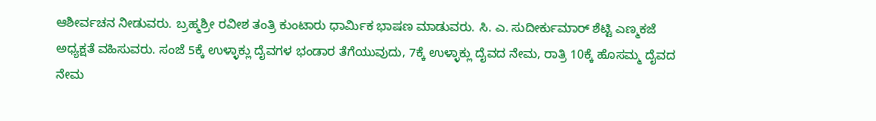ಆಶೀರ್ವಚನ ನೀಡುವರು. ಬ್ರಹ್ಮಶ್ರೀ ರವೀಶ ತಂತ್ರಿ ಕುಂಟಾರು ಧಾರ್ಮಿಕ ಭಾಷಣ ಮಾಡುವರು. ಸಿ. ಎ. ಸುದೀರ್ಕುಮಾರ್ ಶೆಟ್ಟಿ ಎಣ್ಮಕಜೆ ಅಧ್ಯಕ್ಷತೆ ವಹಿಸುವರು. ಸಂಜೆ 5ಕ್ಕೆ ಉಳ್ಳಾಕ್ಲು ದೈವಗಳ ಭಂಡಾರ ತೆಗೆಯುವುದು, 7ಕ್ಕೆ ಉಳ್ಳಾಕ್ಲು ದೈವದ ನೇಮ, ರಾತ್ರಿ 10ಕ್ಕೆ ಹೊಸಮ್ಮ ದೈವದ ನೇಮ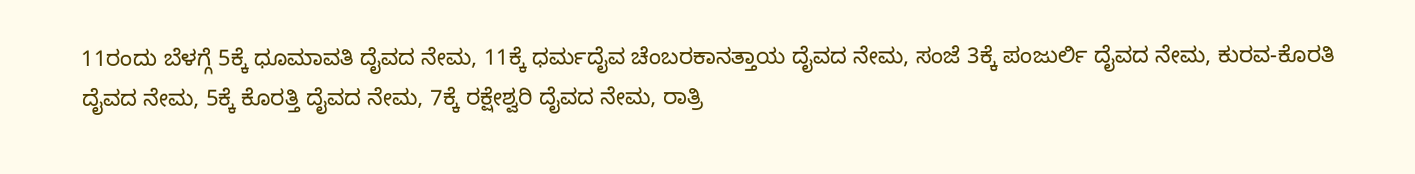11ರಂದು ಬೆಳಗ್ಗೆ 5ಕ್ಕೆ ಧೂಮಾವತಿ ದೈವದ ನೇಮ, 11ಕ್ಕೆ ಧರ್ಮದೈವ ಚೆಂಬರಕಾನತ್ತಾಯ ದೈವದ ನೇಮ, ಸಂಜೆ 3ಕ್ಕೆ ಪಂಜುರ್ಲಿ ದೈವದ ನೇಮ, ಕುರವ-ಕೊರತಿ ದೈವದ ನೇಮ, 5ಕ್ಕೆ ಕೊರತ್ತಿ ದೈವದ ನೇಮ, 7ಕ್ಕೆ ರಕ್ಷೇಶ್ವರಿ ದೈವದ ನೇಮ, ರಾತ್ರಿ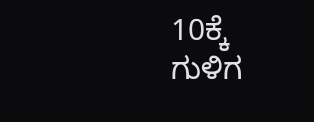10ಕ್ಕೆ ಗುಳಿಗ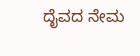ದೈವದ ನೇಮ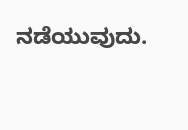ನಡೆಯುವುದು.